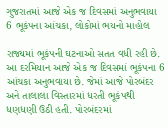ગુજરાતમાં આજે એક જ દિવસમાં અનુભવાયા 6 ભૂકંપના આંચકા, લોકોમાં ભયનો માહોલ

રાજ્યમાં ભૂકંપની ઘટનાઓ સતત વધી રહી છે. આ દરમિયાન આજે એક જ દિવસમાં ભૂકંપના 6 આંચકા અનુભવાયા છે. જેમાં આજે પોરબંદર અને તાલાલા વિસ્તારમાં ધરતી ભૂકંપથી ધણધણી ઉઠી હતી. પોરબંદરમાં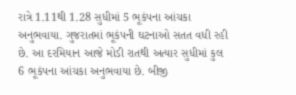રાત્રે 1.11થી 1.28 સુધીમાં 5 ભૂકંપના આંચકા અનુભવાયા. ગુજરાતમાં ભૂકંપની ઘટનાઓ સતત વધી રહી છે. આ દરમિયાન આજે મોડી રાતથી અત્યાર સુધીમાં કુલ 6 ભૂકંપના આંચકા અનુભવાયા છે. બીજી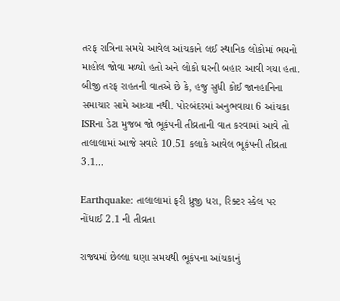તરફ રાત્રિના સમયે આવેલ આંચકાને લઈ સ્થાનિક લોકોમાં ભયનો માહોલ જોવા મળ્યો હતો અને લોકો ઘરની બહાર આવી ગયા હતા. બીજી તરફ રાહતની વાતએ છે કે, હજુ સુધી કોઈ જાનહાનિના સમાચાર સામે આવ્યા નથી. પોરબંદરમાં અનુભવાયા 6 આંચકા ISRના ડેટા મુજબ જો ભૂકંપની તીવ્રતાની વાત કરવામાં આવે તો તાલાલામાં આજે સવારે 10.51 કલાકે આવેલ ભૂકંપની તીવ્રતા 3.1…

Earthquake: તાલાલામાં ફરી ધ્રુજી ધરા, રિક્ટર સ્કેલ પર નોંધાઈ 2.1 ની તીવ્રતા

રાજ્યમાં છેલ્લા ઘણા સમયથી ભૂકંપના આંચકાનું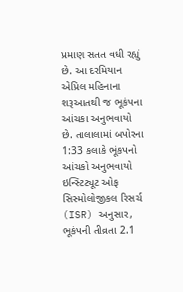પ્રમાણ સતત વધી રહ્યું છે. આ દરમિયાન એપ્રિલ મહિનાના શરૂઆતથી જ ભૂકંપના આંચકા અનુભવાયો છે. તાલાલામાં બપોરના 1:33 કલાકે ભૂંકપનો આંચકો અનુભવાયો ઇન્સ્ટિટ્યૂટ ઓફ સિસ્મોલોજીકલ રિસર્ચ (ISR) અનુસાર, ભૂકંપની તીવ્રતા 2.1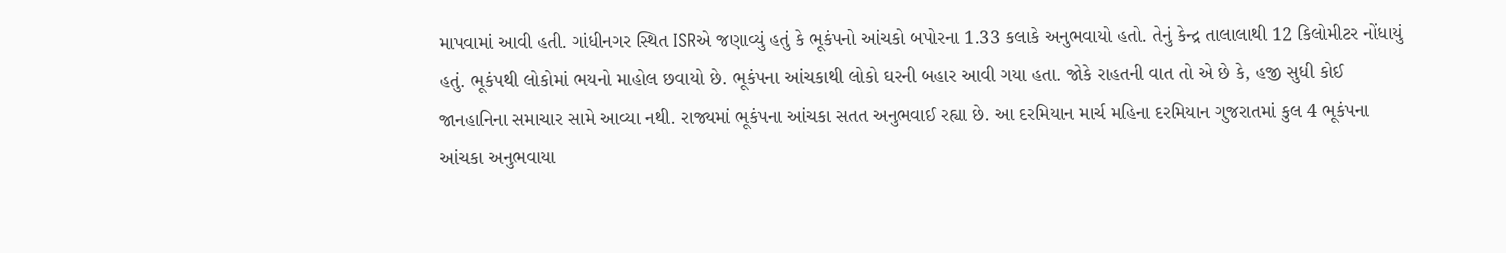માપવામાં આવી હતી. ગાંધીનગર સ્થિત ISRએ જણાવ્યું હતું કે ભૂકંપનો આંચકો બપોરના 1.33 કલાકે અનુભવાયો હતો. તેનું કેન્દ્ર તાલાલાથી 12 કિલોમીટર નોંધાયું હતું. ભૂકંપથી લોકોમાં ભયનો માહોલ છવાયો છે. ભૂકંપના આંચકાથી લોકો ઘરની બહાર આવી ગયા હતા. જોકે રાહતની વાત તો એ છે કે, હજી સુધી કોઈ જાનહાનિના સમાચાર સામે આવ્યા નથી. રાજ્યમાં ભૂકંપના આંચકા સતત અનુભવાઈ રહ્યા છે. આ દરમિયાન માર્ચ મહિના દરમિયાન ગુજરાતમાં કુલ 4 ભૂકંપના આંચકા અનુભવાયા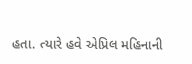હતા. ત્યારે હવે એપ્રિલ મહિનાની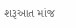શરૂઆત માંજ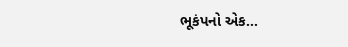ભૂકંપનો એક…